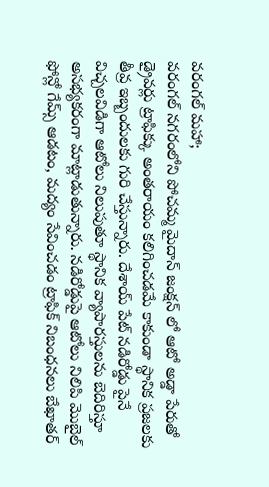వరంగల్ మహా;
వరంగల్ నగరంలోని పోచమ్మ మైదాన్ జంక్షన్ లో ఆటో అడ్డా పేరుతో డ్రైవర్లు ట్రాఫిక్కు అంతరాయం కలిగించడమే కాకుండా స్థానిక ప్రజలకు తీవ్ర ఇబ్బందులకు గురి చేస్తున్నారు. దేశాయ్ పేట్ నడిరోడ్డు పైనే విచ్చలవిడిగా ఆటోలు నిలుపుతూ స్థానిక వ్యాపారస్తులను బెదిరిస్తూ అసభ్యకరంగా మాట్లాడుతున్నారు. నడిరోడ్డుపై ఆటోలు నిలిపి మొబైల్ ఫోన్లో గేమ్స్ ఆడటం, మద్యం సేవించడం ట్రాఫిక్ నిబంధనలు బేఖాతర్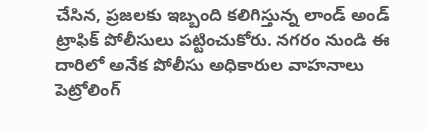చేసిన, ప్రజలకు ఇబ్బంది కలిగిస్తున్న లాండ్ అండ్ ట్రాఫిక్ పోలీసులు పట్టించుకోరు. నగరం నుండి ఈ దారిలో అనేక పోలీసు అధికారుల వాహనాలు పెట్రోలింగ్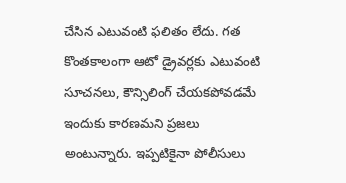చేసిన ఎటువంటి ఫలితం లేదు. గత కొంతకాలంగా ఆటో డ్రైవర్లకు ఎటువంటి సూచనలు, కౌన్సిలింగ్ చేయకపోవడమే ఇందుకు కారణమని ప్రజలు అంటున్నారు. ఇప్పటికైనా పోలీసులు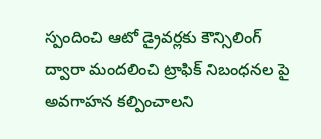స్పందించి ఆటో డ్రైవర్లకు కౌన్సిలింగ్ ద్వారా మందలించి ట్రాఫిక్ నిబంధనల పై అవగాహన కల్పించాలని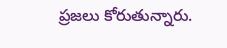ప్రజలు కోరుతున్నారు.